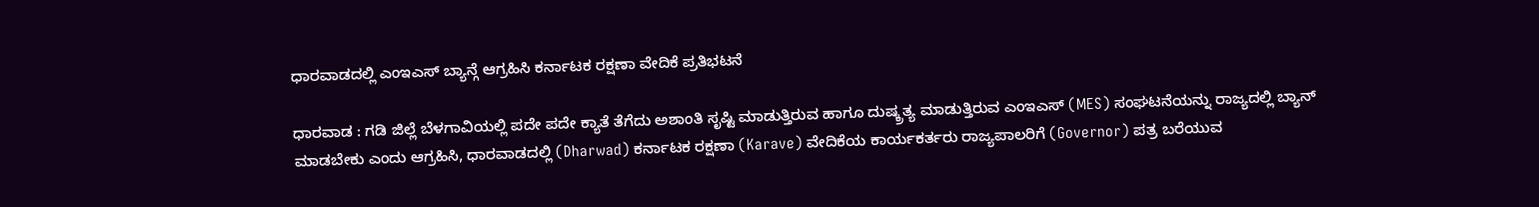ಧಾರವಾಡದಲ್ಲಿ ಎಂಇಎಸ್ ಬ್ಯಾನ್ಗೆ ಆಗ್ರಹಿಸಿ ಕರ್ನಾಟಕ ರಕ್ಷಣಾ ವೇದಿಕೆ ಪ್ರತಿಭಟನೆ

ಧಾರವಾಡ : ಗಡಿ ಜಿಲ್ಲೆ ಬೆಳಗಾವಿಯಲ್ಲಿ ಪದೇ ಪದೇ ಕ್ಯಾತೆ ತೆಗೆದು ಅಶಾಂತಿ ಸೃಷ್ಟಿ ಮಾಡುತ್ತಿರುವ ಹಾಗೂ ದುಷ್ಕ್ರತ್ಯ ಮಾಡುತ್ತಿರುವ ಎಂಇಎಸ್ (MES) ಸಂಘಟನೆಯನ್ನು ರಾಜ್ಯದಲ್ಲಿ ಬ್ಯಾನ್ ಮಾಡಬೇಕು ಎಂದು ಆಗ್ರಹಿಸಿ, ಧಾರವಾಡದಲ್ಲಿ (Dharwad) ಕರ್ನಾಟಕ ರಕ್ಷಣಾ (Karave) ವೇದಿಕೆಯ ಕಾರ್ಯಕರ್ತರು ರಾಜ್ಯಪಾಲರಿಗೆ (Governor) ಪತ್ರ ಬರೆಯುವ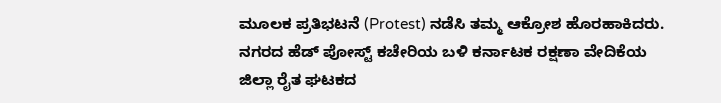ಮೂಲಕ ಪ್ರತಿಭಟನೆ (Protest) ನಡೆಸಿ ತಮ್ಮ ಆಕ್ರೋಶ ಹೊರಹಾಕಿದರು.
ನಗರದ ಹೆಡ್ ಪೋಸ್ಟ್ ಕಚೇರಿಯ ಬಳಿ ಕರ್ನಾಟಕ ರಕ್ಷಣಾ ವೇದಿಕೆಯ ಜಿಲ್ಲಾ ರೈತ ಘಟಕದ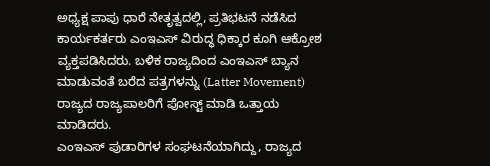ಅಧ್ಯಕ್ಷ ಪಾಪು ಧಾರೆ ನೇತೃತ್ವದಲ್ಲಿ, ಪ್ರತಿಭಟನೆ ನಡೆಸಿದ ಕಾರ್ಯಕರ್ತರು ಎಂಇಎಸ್ ವಿರುದ್ಧ ಧಿಕ್ಕಾರ ಕೂಗಿ ಆಕ್ರೋಶ ವ್ಯಕ್ತಪಡಿಸಿದರು. ಬಳಿಕ ರಾಜ್ಯದಿಂದ ಎಂಇಎಸ್ ಬ್ಯಾನ ಮಾಡುವಂತೆ ಬರೆದ ಪತ್ರಗಳನ್ನು (Latter Movement) ರಾಜ್ಯದ ರಾಜ್ಯಪಾಲರಿಗೆ ಪೋಸ್ಟ್ ಮಾಡಿ ಒತ್ತಾಯ ಮಾಡಿದರು.
ಎಂಇಎಸ್ ಪುಡಾರಿಗಳ ಸಂಘಟನೆಯಾಗಿದ್ದು, ರಾಜ್ಯದ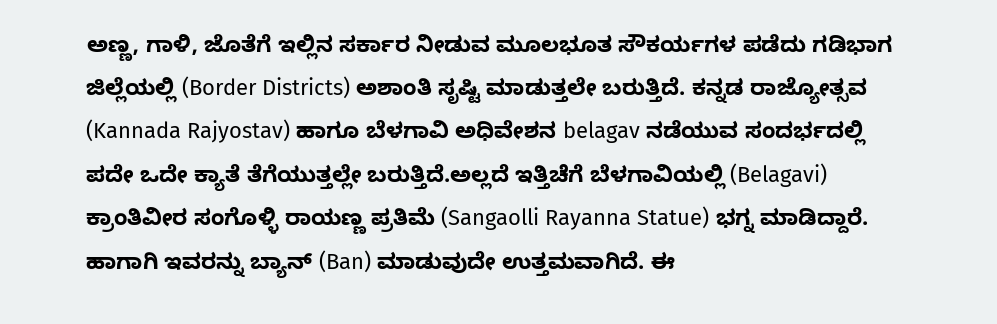ಅಣ್ಣ, ಗಾಳಿ, ಜೊತೆಗೆ ಇಲ್ಲಿನ ಸರ್ಕಾರ ನೀಡುವ ಮೂಲಭೂತ ಸೌಕರ್ಯಗಳ ಪಡೆದು ಗಡಿಭಾಗ ಜಿಲ್ಲೆಯಲ್ಲಿ (Border Districts) ಅಶಾಂತಿ ಸೃಷ್ಟಿ ಮಾಡುತ್ತಲೇ ಬರುತ್ತಿದೆ. ಕನ್ನಡ ರಾಜ್ಯೋತ್ಸವ (Kannada Rajyostav) ಹಾಗೂ ಬೆಳಗಾವಿ ಅಧಿವೇಶನ belagav ನಡೆಯುವ ಸಂದರ್ಭದಲ್ಲಿ ಪದೇ ಒದೇ ಕ್ಯಾತೆ ತೆಗೆಯುತ್ತಲ್ಲೇ ಬರುತ್ತಿದೆ.ಅಲ್ಲದೆ ಇತ್ತಿಚೆಗೆ ಬೆಳಗಾವಿಯಲ್ಲಿ (Belagavi) ಕ್ರಾಂತಿವೀರ ಸಂಗೊಳ್ಳಿ ರಾಯಣ್ಣ ಪ್ರತಿಮೆ (Sangaolli Rayanna Statue) ಭಗ್ನ ಮಾಡಿದ್ದಾರೆ. ಹಾಗಾಗಿ ಇವರನ್ನು ಬ್ಯಾನ್ (Ban) ಮಾಡುವುದೇ ಉತ್ತಮವಾಗಿದೆ. ಈ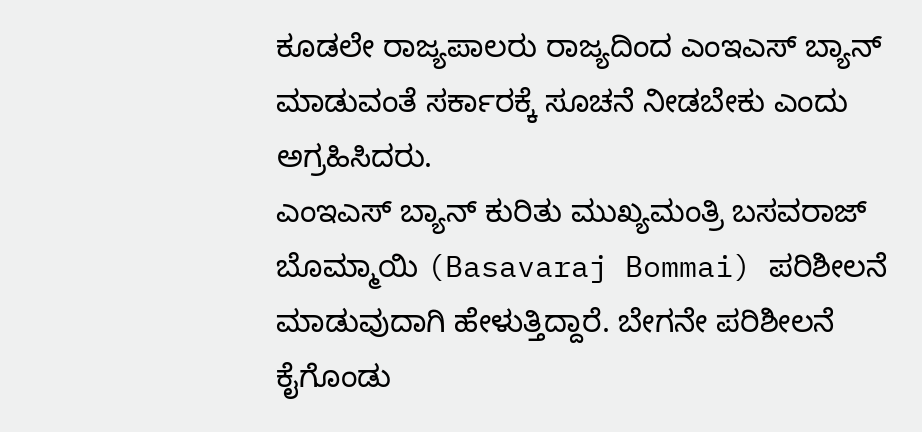ಕೂಡಲೇ ರಾಜ್ಯಪಾಲರು ರಾಜ್ಯದಿಂದ ಎಂಇಎಸ್ ಬ್ಯಾನ್ ಮಾಡುವಂತೆ ಸರ್ಕಾರಕ್ಕೆ ಸೂಚನೆ ನೀಡಬೇಕು ಎಂದು ಅಗ್ರಹಿಸಿದರು.
ಎಂಇಎಸ್ ಬ್ಯಾನ್ ಕುರಿತು ಮುಖ್ಯಮಂತ್ರಿ ಬಸವರಾಜ್ ಬೊಮ್ಮಾಯಿ (Basavaraj Bommai) ಪರಿಶೀಲನೆ ಮಾಡುವುದಾಗಿ ಹೇಳುತ್ತಿದ್ದಾರೆ. ಬೇಗನೇ ಪರಿಶೀಲನೆ ಕೈಗೊಂಡು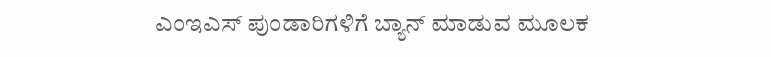ಎಂಇಎಸ್ ಪುಂಡಾರಿಗಳಿಗೆ ಬ್ಯಾನ್ ಮಾಡುವ ಮೂಲಕ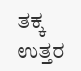ತಕ್ಕ ಉತ್ತರ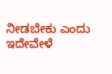ನೀಡಬೇಕು ಎಂದು ಇದೇವೇಳೆ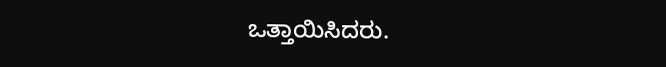ಒತ್ತಾಯಿಸಿದರು.